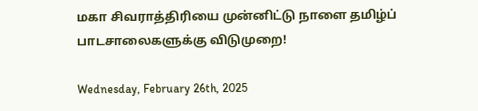மகா சிவராத்திரியை முன்னிட்டு நாளை தமிழ்ப் பாடசாலைகளுக்கு விடுமுறை!

Wednesday, February 26th, 2025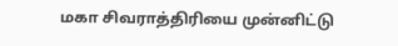மகா சிவராத்திரியை முன்னிட்டு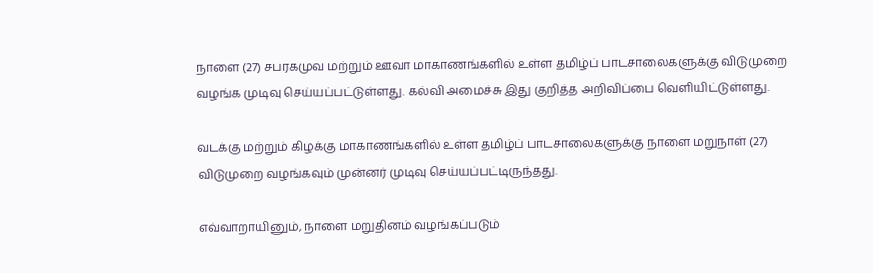நாளை (27) சபரகமுவ மற்றும் ஊவா மாகாணங்களில் உள்ள தமிழ்ப் பாடசாலைகளுக்கு விடுமுறை வழங்க முடிவு செய்யப்பட்டுள்ளது. கல்வி அமைச்சு இது குறித்த அறிவிப்பை வெளியிட்டுள்ளது.

வடக்கு மற்றும் கிழக்கு மாகாணங்களில் உள்ள தமிழ்ப் பாடசாலைகளுக்கு நாளை மறுநாள் (27) விடுமுறை வழங்கவும் முன்னர் முடிவு செய்யப்பட்டிருந்தது.

எவ்வாறாயினும், நாளை மறுதினம் வழங்கப்படும்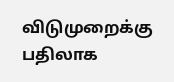விடுமுறைக்கு பதிலாக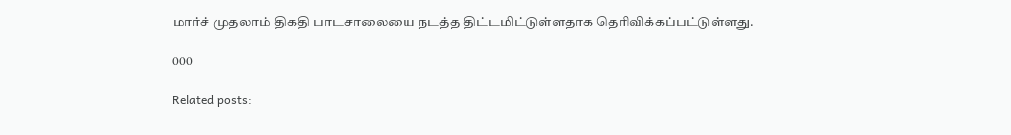மார்ச் முதலாம் திகதி பாடசாலையை நடத்த திட்டமிட்டுள்ளதாக தெரிவிக்கப்பட்டுள்ளது.

000

Related posts: